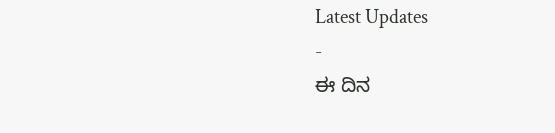Latest Updates
-
ಈ ದಿನ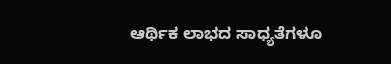ಆರ್ಥಿಕ ಲಾಭದ ಸಾಧ್ಯತೆಗಳೂ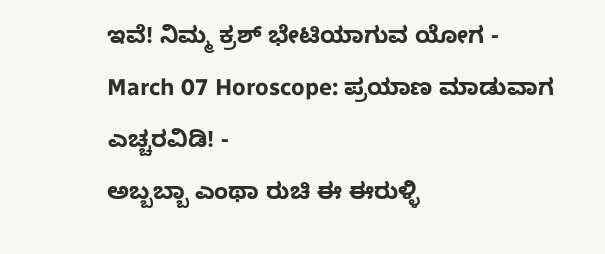ಇವೆ! ನಿಮ್ಮ ಕ್ರಶ್ ಭೇಟಿಯಾಗುವ ಯೋಗ -
March 07 Horoscope: ಪ್ರಯಾಣ ಮಾಡುವಾಗ ಎಚ್ಚರವಿಡಿ! -
ಅಬ್ಬಬ್ಬಾ ಎಂಥಾ ರುಚಿ ಈ ಈರುಳ್ಳಿ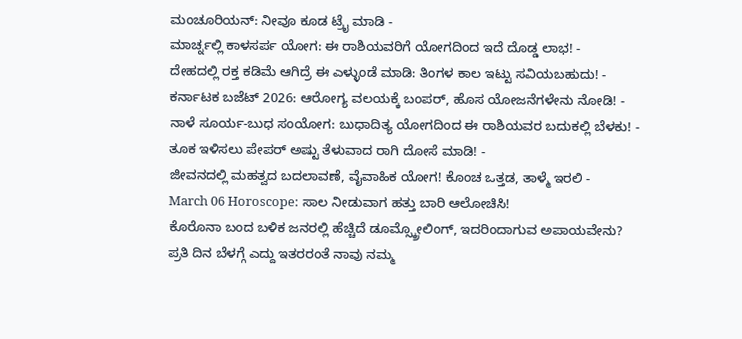ಮಂಚೂರಿಯನ್: ನೀವೂ ಕೂಡ ಟ್ರೈ ಮಾಡಿ -
ಮಾರ್ಚ್ನಲ್ಲಿ ಕಾಳಸರ್ಪ ಯೋಗ: ಈ ರಾಶಿಯವರಿಗೆ ಯೋಗದಿಂದ ಇದೆ ದೊಡ್ಡ ಲಾಭ! -
ದೇಹದಲ್ಲಿ ರಕ್ತ ಕಡಿಮೆ ಆಗಿದ್ರೆ ಈ ಎಳ್ಳುಂಡೆ ಮಾಡಿ: ತಿಂಗಳ ಕಾಲ ಇಟ್ಟು ಸವಿಯಬಹುದು! -
ಕರ್ನಾಟಕ ಬಜೆಟ್ 2026: ಆರೋಗ್ಯ ವಲಯಕ್ಕೆ ಬಂಪರ್, ಹೊಸ ಯೋಜನೆಗಳೇನು ನೋಡಿ! -
ನಾಳೆ ಸೂರ್ಯ-ಬುಧ ಸಂಯೋಗ: ಬುಧಾದಿತ್ಯ ಯೋಗದಿಂದ ಈ ರಾಶಿಯವರ ಬದುಕಲ್ಲಿ ಬೆಳಕು! -
ತೂಕ ಇಳಿಸಲು ಪೇಪರ್ ಅಷ್ಟು ತೆಳುವಾದ ರಾಗಿ ದೋಸೆ ಮಾಡಿ! -
ಜೀವನದಲ್ಲಿ ಮಹತ್ವದ ಬದಲಾವಣೆ, ವೈವಾಹಿಕ ಯೋಗ! ಕೊಂಚ ಒತ್ತಡ, ತಾಳ್ಮೆ ಇರಲಿ -
March 06 Horoscope: ಸಾಲ ನೀಡುವಾಗ ಹತ್ತು ಬಾರಿ ಆಲೋಚಿಸಿ!
ಕೊರೊನಾ ಬಂದ ಬಳಿಕ ಜನರಲ್ಲಿ ಹೆಚ್ಚಿದೆ ಡೂಮ್ಸ್ಕ್ರೋಲಿಂಗ್, ಇದರಿಂದಾಗುವ ಅಪಾಯವೇನು?
ಪ್ರತಿ ದಿನ ಬೆಳಗ್ಗೆ ಎದ್ದು ಇತರರಂತೆ ನಾವು ನಮ್ಮ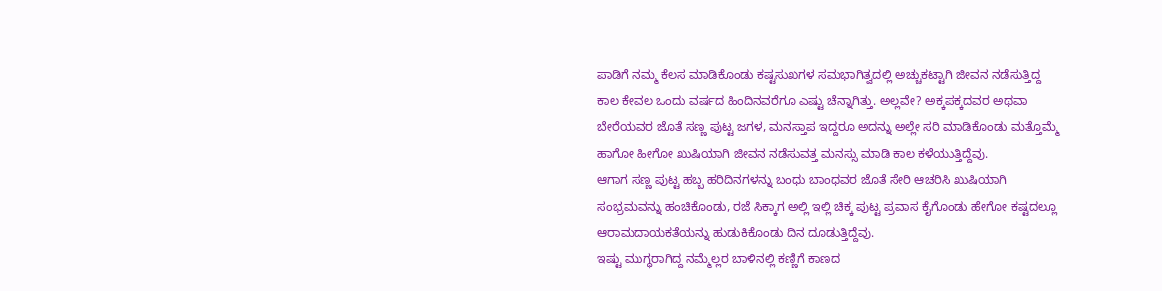ಪಾಡಿಗೆ ನಮ್ಮ ಕೆಲಸ ಮಾಡಿಕೊಂಡು ಕಷ್ಟಸುಖಗಳ ಸಮಭಾಗಿತ್ವದಲ್ಲಿ ಅಚ್ಚುಕಟ್ಟಾಗಿ ಜೀವನ ನಡೆಸುತ್ತಿದ್ದ ಕಾಲ ಕೇವಲ ಒಂದು ವರ್ಷದ ಹಿಂದಿನವರೆಗೂ ಎಷ್ಟು ಚೆನ್ನಾಗಿತ್ತು. ಅಲ್ಲವೇ? ಅಕ್ಕಪಕ್ಕದವರ ಅಥವಾ ಬೇರೆಯವರ ಜೊತೆ ಸಣ್ಣ ಪುಟ್ಟ ಜಗಳ, ಮನಸ್ತಾಪ ಇದ್ದರೂ ಅದನ್ನು ಅಲ್ಲೇ ಸರಿ ಮಾಡಿಕೊಂಡು ಮತ್ತೊಮ್ಮೆ ಹಾಗೋ ಹೀಗೋ ಖುಷಿಯಾಗಿ ಜೀವನ ನಡೆಸುವತ್ತ ಮನಸ್ಸು ಮಾಡಿ ಕಾಲ ಕಳೆಯುತ್ತಿದ್ದೆವು.
ಆಗಾಗ ಸಣ್ಣ ಪುಟ್ಟ ಹಬ್ಬ ಹರಿದಿನಗಳನ್ನು ಬಂಧು ಬಾಂಧವರ ಜೊತೆ ಸೇರಿ ಆಚರಿಸಿ ಖುಷಿಯಾಗಿ ಸಂಭ್ರಮವನ್ನು ಹಂಚಿಕೊಂಡು, ರಜೆ ಸಿಕ್ಕಾಗ ಅಲ್ಲಿ ಇಲ್ಲಿ ಚಿಕ್ಕ ಪುಟ್ಟ ಪ್ರವಾಸ ಕೈಗೊಂಡು ಹೇಗೋ ಕಷ್ಟದಲ್ಲೂ ಆರಾಮದಾಯಕತೆಯನ್ನು ಹುಡುಕಿಕೊಂಡು ದಿನ ದೂಡುತ್ತಿದ್ದೆವು.
ಇಷ್ಟು ಮುಗ್ಧರಾಗಿದ್ದ ನಮ್ಮೆಲ್ಲರ ಬಾಳಿನಲ್ಲಿ ಕಣ್ಣಿಗೆ ಕಾಣದ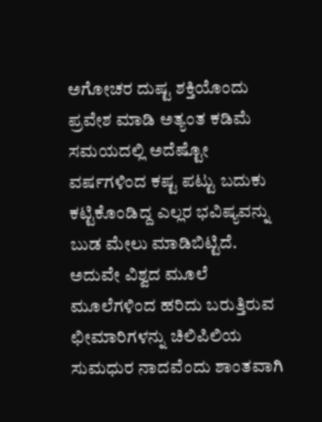ಅಗೋಚರ ದುಷ್ಟ ಶಕ್ತಿಯೊಂದು ಪ್ರವೇಶ ಮಾಡಿ ಅತ್ಯಂತ ಕಡಿಮೆ ಸಮಯದಲ್ಲಿ ಅದೆಷ್ಟೋ ವರ್ಷಗಳಿಂದ ಕಷ್ಟ ಪಟ್ಟು ಬದುಕು ಕಟ್ಟಿಕೊಂಡಿದ್ದ ಎಲ್ಲರ ಭವಿಷ್ಯವನ್ನು ಬುಡ ಮೇಲು ಮಾಡಿಬಿಟ್ಟಿದೆ. ಅದುವೇ ವಿಶ್ವದ ಮೂಲೆ ಮೂಲೆಗಳಿಂದ ಹರಿದು ಬರುತ್ತಿರುವ ಛೀಮಾರಿಗಳನ್ನು ಚಿಲಿಪಿಲಿಯ ಸುಮಧುರ ನಾದವೆಂದು ಶಾಂತವಾಗಿ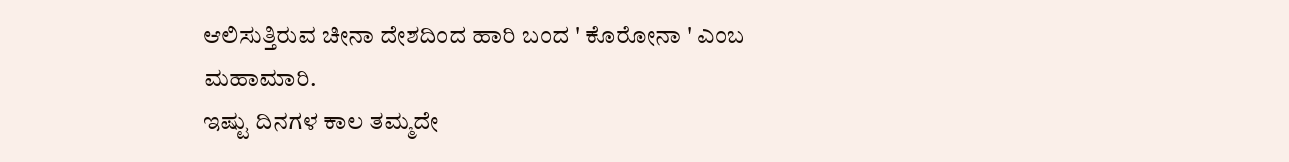ಆಲಿಸುತ್ತಿರುವ ಚೀನಾ ದೇಶದಿಂದ ಹಾರಿ ಬಂದ ' ಕೊರೋನಾ ' ಎಂಬ ಮಹಾಮಾರಿ.
ಇಷ್ಟು ದಿನಗಳ ಕಾಲ ತಮ್ಮದೇ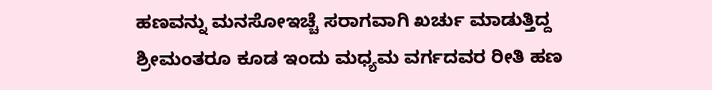ಹಣವನ್ನು ಮನಸೋಇಚ್ಚೆ ಸರಾಗವಾಗಿ ಖರ್ಚು ಮಾಡುತ್ತಿದ್ದ ಶ್ರೀಮಂತರೂ ಕೂಡ ಇಂದು ಮಧ್ಯಮ ವರ್ಗದವರ ರೀತಿ ಹಣ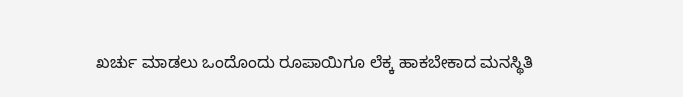ಖರ್ಚು ಮಾಡಲು ಒಂದೊಂದು ರೂಪಾಯಿಗೂ ಲೆಕ್ಕ ಹಾಕಬೇಕಾದ ಮನಸ್ಥಿತಿ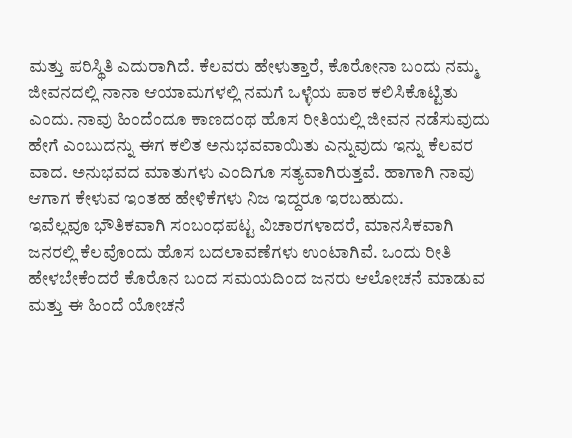ಮತ್ತು ಪರಿಸ್ಥಿತಿ ಎದುರಾಗಿದೆ. ಕೆಲವರು ಹೇಳುತ್ತಾರೆ, ಕೊರೋನಾ ಬಂದು ನಮ್ಮ ಜೀವನದಲ್ಲಿ ನಾನಾ ಆಯಾಮಗಳಲ್ಲಿ ನಮಗೆ ಒಳ್ಳೆಯ ಪಾಠ ಕಲಿಸಿಕೊಟ್ಟಿತು ಎಂದು. ನಾವು ಹಿಂದೆಂದೂ ಕಾಣದಂಥ ಹೊಸ ರೀತಿಯಲ್ಲಿ ಜೀವನ ನಡೆಸುವುದು ಹೇಗೆ ಎಂಬುದನ್ನು ಈಗ ಕಲಿತ ಅನುಭವವಾಯಿತು ಎನ್ನುವುದು ಇನ್ನು ಕೆಲವರ ವಾದ. ಅನುಭವದ ಮಾತುಗಳು ಎಂದಿಗೂ ಸತ್ಯವಾಗಿರುತ್ತವೆ. ಹಾಗಾಗಿ ನಾವು ಆಗಾಗ ಕೇಳುವ ಇಂತಹ ಹೇಳಿಕೆಗಳು ನಿಜ ಇದ್ದರೂ ಇರಬಹುದು.
ಇವೆಲ್ಲವೂ ಭೌತಿಕವಾಗಿ ಸಂಬಂಧಪಟ್ಟ ವಿಚಾರಗಳಾದರೆ, ಮಾನಸಿಕವಾಗಿ ಜನರಲ್ಲಿ ಕೆಲವೊಂದು ಹೊಸ ಬದಲಾವಣೆಗಳು ಉಂಟಾಗಿವೆ. ಒಂದು ರೀತಿ ಹೇಳಬೇಕೆಂದರೆ ಕೊರೊನ ಬಂದ ಸಮಯದಿಂದ ಜನರು ಆಲೋಚನೆ ಮಾಡುವ ಮತ್ತು ಈ ಹಿಂದೆ ಯೋಚನೆ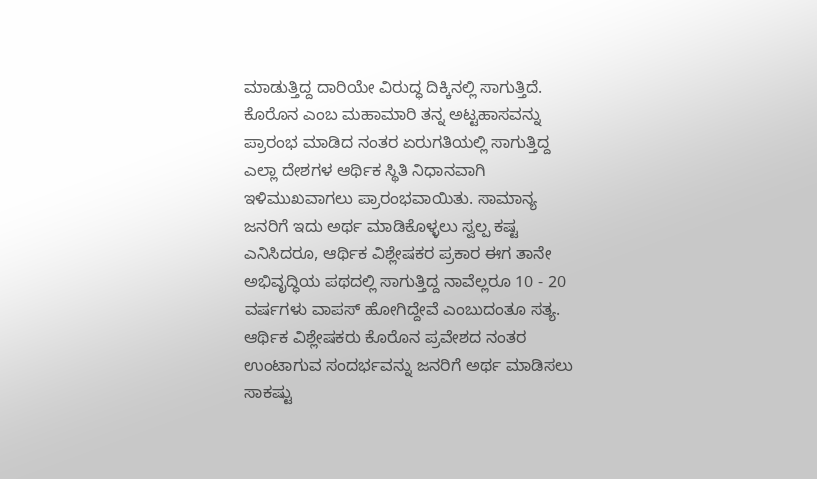ಮಾಡುತ್ತಿದ್ದ ದಾರಿಯೇ ವಿರುದ್ಧ ದಿಕ್ಕಿನಲ್ಲಿ ಸಾಗುತ್ತಿದೆ.
ಕೊರೊನ ಎಂಬ ಮಹಾಮಾರಿ ತನ್ನ ಅಟ್ಟಹಾಸವನ್ನು ಪ್ರಾರಂಭ ಮಾಡಿದ ನಂತರ ಏರುಗತಿಯಲ್ಲಿ ಸಾಗುತ್ತಿದ್ದ ಎಲ್ಲಾ ದೇಶಗಳ ಆರ್ಥಿಕ ಸ್ಥಿತಿ ನಿಧಾನವಾಗಿ ಇಳಿಮುಖವಾಗಲು ಪ್ರಾರಂಭವಾಯಿತು. ಸಾಮಾನ್ಯ ಜನರಿಗೆ ಇದು ಅರ್ಥ ಮಾಡಿಕೊಳ್ಳಲು ಸ್ವಲ್ಪ ಕಷ್ಟ ಎನಿಸಿದರೂ, ಆರ್ಥಿಕ ವಿಶ್ಲೇಷಕರ ಪ್ರಕಾರ ಈಗ ತಾನೇ ಅಭಿವೃದ್ಧಿಯ ಪಥದಲ್ಲಿ ಸಾಗುತ್ತಿದ್ದ ನಾವೆಲ್ಲರೂ 10 - 20 ವರ್ಷಗಳು ವಾಪಸ್ ಹೋಗಿದ್ದೇವೆ ಎಂಬುದಂತೂ ಸತ್ಯ.
ಆರ್ಥಿಕ ವಿಶ್ಲೇಷಕರು ಕೊರೊನ ಪ್ರವೇಶದ ನಂತರ ಉಂಟಾಗುವ ಸಂದರ್ಭವನ್ನು ಜನರಿಗೆ ಅರ್ಥ ಮಾಡಿಸಲು ಸಾಕಷ್ಟು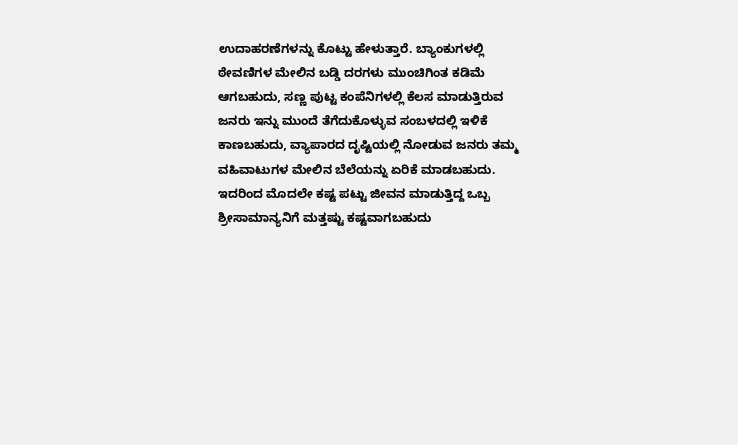ಉದಾಹರಣೆಗಳನ್ನು ಕೊಟ್ಟು ಹೇಳುತ್ತಾರೆ. ಬ್ಯಾಂಕುಗಳಲ್ಲಿ ಠೇವಣಿಗಳ ಮೇಲಿನ ಬಡ್ಡಿ ದರಗಳು ಮುಂಚಿಗಿಂತ ಕಡಿಮೆ ಆಗಬಹುದು, ಸಣ್ಣ ಪುಟ್ಟ ಕಂಪೆನಿಗಳಲ್ಲಿ ಕೆಲಸ ಮಾಡುತ್ತಿರುವ ಜನರು ಇನ್ನು ಮುಂದೆ ತೆಗೆದುಕೊಳ್ಳುವ ಸಂಬಳದಲ್ಲಿ ಇಳಿಕೆ ಕಾಣಬಹುದು, ವ್ಯಾಪಾರದ ದೃಷ್ಟಿಯಲ್ಲಿ ನೋಡುವ ಜನರು ತಮ್ಮ ವಹಿವಾಟುಗಳ ಮೇಲಿನ ಬೆಲೆಯನ್ನು ಏರಿಕೆ ಮಾಡಬಹುದು.
ಇದರಿಂದ ಮೊದಲೇ ಕಷ್ಟ ಪಟ್ಟು ಜೀವನ ಮಾಡುತ್ತಿದ್ದ ಒಬ್ಬ ಶ್ರೀಸಾಮಾನ್ಯನಿಗೆ ಮತ್ತಷ್ಟು ಕಷ್ಟವಾಗಬಹುದು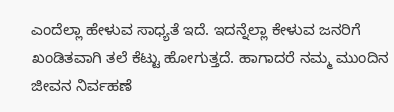ಎಂದೆಲ್ಲಾ ಹೇಳುವ ಸಾಧ್ಯತೆ ಇದೆ. ಇದನ್ನೆಲ್ಲಾ ಕೇಳುವ ಜನರಿಗೆ ಖಂಡಿತವಾಗಿ ತಲೆ ಕೆಟ್ಟು ಹೋಗುತ್ತದೆ. ಹಾಗಾದರೆ ನಮ್ಮ ಮುಂದಿನ ಜೀವನ ನಿರ್ವಹಣೆ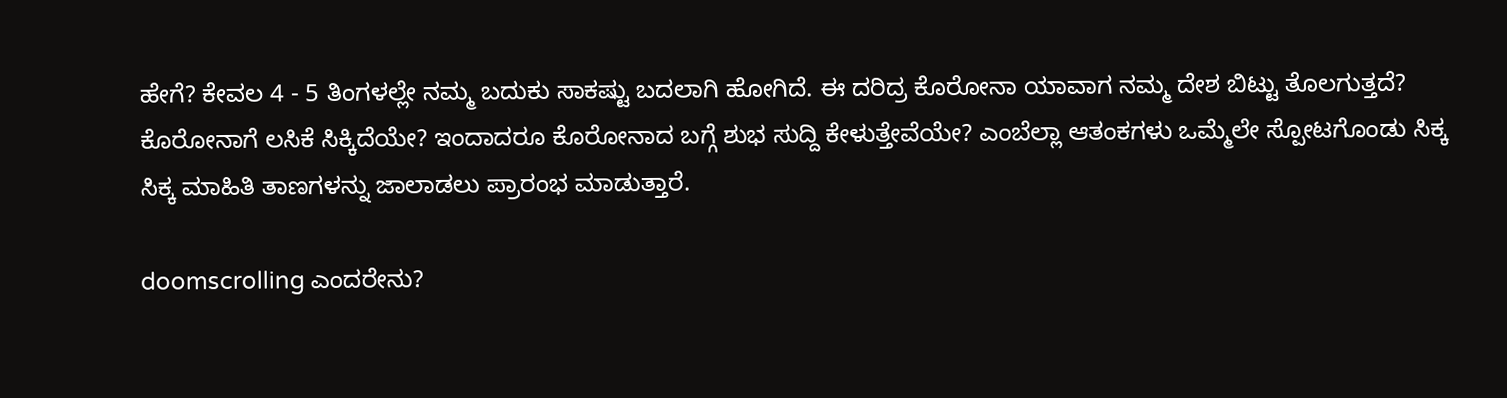ಹೇಗೆ? ಕೇವಲ 4 - 5 ತಿಂಗಳಲ್ಲೇ ನಮ್ಮ ಬದುಕು ಸಾಕಷ್ಟು ಬದಲಾಗಿ ಹೋಗಿದೆ. ಈ ದರಿದ್ರ ಕೊರೋನಾ ಯಾವಾಗ ನಮ್ಮ ದೇಶ ಬಿಟ್ಟು ತೊಲಗುತ್ತದೆ? ಕೊರೋನಾಗೆ ಲಸಿಕೆ ಸಿಕ್ಕಿದೆಯೇ? ಇಂದಾದರೂ ಕೊರೋನಾದ ಬಗ್ಗೆ ಶುಭ ಸುದ್ದಿ ಕೇಳುತ್ತೇವೆಯೇ? ಎಂಬೆಲ್ಲಾ ಆತಂಕಗಳು ಒಮ್ಮೆಲೇ ಸ್ಪೋಟಗೊಂಡು ಸಿಕ್ಕ ಸಿಕ್ಕ ಮಾಹಿತಿ ತಾಣಗಳನ್ನು ಜಾಲಾಡಲು ಪ್ರಾರಂಭ ಮಾಡುತ್ತಾರೆ.

doomscrolling ಎಂದರೇನು?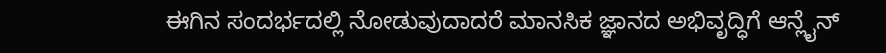ಈಗಿನ ಸಂದರ್ಭದಲ್ಲಿ ನೋಡುವುದಾದರೆ ಮಾನಸಿಕ ಜ್ಞಾನದ ಅಭಿವೃದ್ಧಿಗೆ ಆನ್ಲೈನ್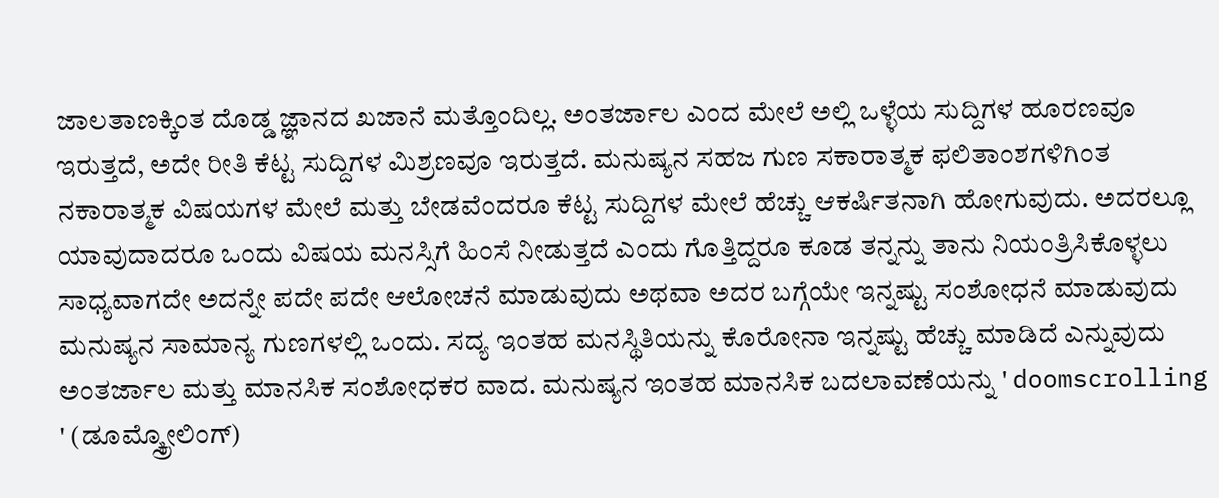ಜಾಲತಾಣಕ್ಕಿಂತ ದೊಡ್ಡ ಜ್ಞಾನದ ಖಜಾನೆ ಮತ್ತೊಂದಿಲ್ಲ. ಅಂತರ್ಜಾಲ ಎಂದ ಮೇಲೆ ಅಲ್ಲಿ ಒಳ್ಳೆಯ ಸುದ್ದಿಗಳ ಹೂರಣವೂ ಇರುತ್ತದೆ, ಅದೇ ರೀತಿ ಕೆಟ್ಟ ಸುದ್ದಿಗಳ ಮಿಶ್ರಣವೂ ಇರುತ್ತದೆ. ಮನುಷ್ಯನ ಸಹಜ ಗುಣ ಸಕಾರಾತ್ಮಕ ಫಲಿತಾಂಶಗಳಿಗಿಂತ ನಕಾರಾತ್ಮಕ ವಿಷಯಗಳ ಮೇಲೆ ಮತ್ತು ಬೇಡವೆಂದರೂ ಕೆಟ್ಟ ಸುದ್ದಿಗಳ ಮೇಲೆ ಹೆಚ್ಚು ಆಕರ್ಷಿತನಾಗಿ ಹೋಗುವುದು. ಅದರಲ್ಲೂ ಯಾವುದಾದರೂ ಒಂದು ವಿಷಯ ಮನಸ್ಸಿಗೆ ಹಿಂಸೆ ನೀಡುತ್ತದೆ ಎಂದು ಗೊತ್ತಿದ್ದರೂ ಕೂಡ ತನ್ನನ್ನು ತಾನು ನಿಯಂತ್ರಿಸಿಕೊಳ್ಳಲು ಸಾಧ್ಯವಾಗದೇ ಅದನ್ನೇ ಪದೇ ಪದೇ ಆಲೋಚನೆ ಮಾಡುವುದು ಅಥವಾ ಅದರ ಬಗ್ಗೆಯೇ ಇನ್ನಷ್ಟು ಸಂಶೋಧನೆ ಮಾಡುವುದು ಮನುಷ್ಯನ ಸಾಮಾನ್ಯ ಗುಣಗಳಲ್ಲಿ ಒಂದು. ಸದ್ಯ ಇಂತಹ ಮನಸ್ಥಿತಿಯನ್ನು ಕೊರೋನಾ ಇನ್ನಷ್ಟು ಹೆಚ್ಚು ಮಾಡಿದೆ ಎನ್ನುವುದು ಅಂತರ್ಜಾಲ ಮತ್ತು ಮಾನಸಿಕ ಸಂಶೋಧಕರ ವಾದ. ಮನುಷ್ಯನ ಇಂತಹ ಮಾನಸಿಕ ಬದಲಾವಣೆಯನ್ನು ' doomscrolling ' (ಡೂಮ್ಸ್ಕ್ರೋಲಿಂಗ್)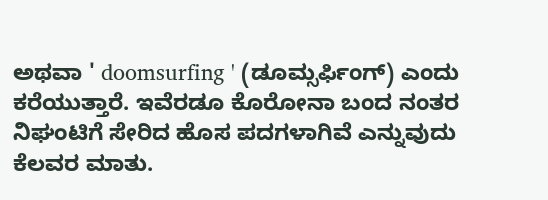ಅಥವಾ ' doomsurfing ' (ಡೂಮ್ಸರ್ಫಿಂಗ್) ಎಂದು ಕರೆಯುತ್ತಾರೆ. ಇವೆರಡೂ ಕೊರೋನಾ ಬಂದ ನಂತರ ನಿಘಂಟಿಗೆ ಸೇರಿದ ಹೊಸ ಪದಗಳಾಗಿವೆ ಎನ್ನುವುದು ಕೆಲವರ ಮಾತು.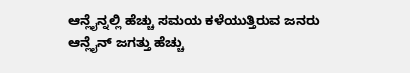ಆನ್ಲೈನ್ನಲ್ಲಿ ಹೆಚ್ಚು ಸಮಯ ಕಳೆಯುತ್ತಿರುವ ಜನರು
ಆನ್ಲೈನ್ ಜಗತ್ತು ಹೆಚ್ಚು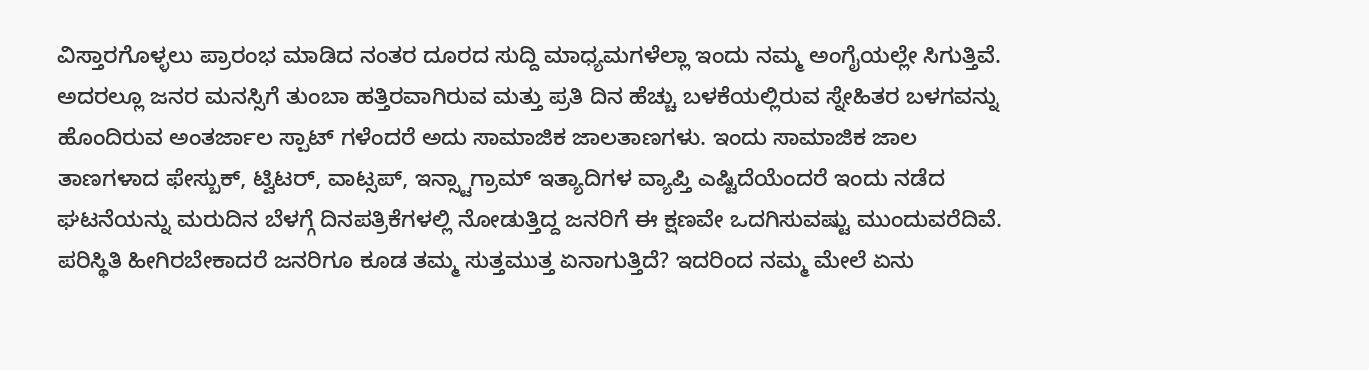ವಿಸ್ತಾರಗೊಳ್ಳಲು ಪ್ರಾರಂಭ ಮಾಡಿದ ನಂತರ ದೂರದ ಸುದ್ದಿ ಮಾಧ್ಯಮಗಳೆಲ್ಲಾ ಇಂದು ನಮ್ಮ ಅಂಗೈಯಲ್ಲೇ ಸಿಗುತ್ತಿವೆ. ಅದರಲ್ಲೂ ಜನರ ಮನಸ್ಸಿಗೆ ತುಂಬಾ ಹತ್ತಿರವಾಗಿರುವ ಮತ್ತು ಪ್ರತಿ ದಿನ ಹೆಚ್ಚು ಬಳಕೆಯಲ್ಲಿರುವ ಸ್ನೇಹಿತರ ಬಳಗವನ್ನು ಹೊಂದಿರುವ ಅಂತರ್ಜಾಲ ಸ್ಪಾಟ್ ಗಳೆಂದರೆ ಅದು ಸಾಮಾಜಿಕ ಜಾಲತಾಣಗಳು. ಇಂದು ಸಾಮಾಜಿಕ ಜಾಲ ತಾಣಗಳಾದ ಫೇಸ್ಬುಕ್, ಟ್ವಿಟರ್, ವಾಟ್ಸಪ್, ಇನ್ಸ್ಟಾಗ್ರಾಮ್ ಇತ್ಯಾದಿಗಳ ವ್ಯಾಪ್ತಿ ಎಷ್ಟಿದೆಯೆಂದರೆ ಇಂದು ನಡೆದ ಘಟನೆಯನ್ನು ಮರುದಿನ ಬೆಳಗ್ಗೆ ದಿನಪತ್ರಿಕೆಗಳಲ್ಲಿ ನೋಡುತ್ತಿದ್ದ ಜನರಿಗೆ ಈ ಕ್ಷಣವೇ ಒದಗಿಸುವಷ್ಟು ಮುಂದುವರೆದಿವೆ. ಪರಿಸ್ಥಿತಿ ಹೀಗಿರಬೇಕಾದರೆ ಜನರಿಗೂ ಕೂಡ ತಮ್ಮ ಸುತ್ತಮುತ್ತ ಏನಾಗುತ್ತಿದೆ? ಇದರಿಂದ ನಮ್ಮ ಮೇಲೆ ಏನು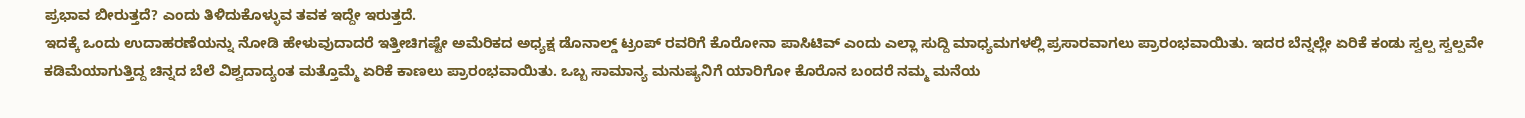ಪ್ರಭಾವ ಬೀರುತ್ತದೆ? ಎಂದು ತಿಳಿದುಕೊಳ್ಳುವ ತವಕ ಇದ್ದೇ ಇರುತ್ತದೆ.
ಇದಕ್ಕೆ ಒಂದು ಉದಾಹರಣೆಯನ್ನು ನೋಡಿ ಹೇಳುವುದಾದರೆ ಇತ್ತೀಚಿಗಷ್ಟೇ ಅಮೆರಿಕದ ಅಧ್ಯಕ್ಷ ಡೊನಾಲ್ಡ್ ಟ್ರಂಪ್ ರವರಿಗೆ ಕೊರೋನಾ ಪಾಸಿಟಿವ್ ಎಂದು ಎಲ್ಲಾ ಸುದ್ದಿ ಮಾಧ್ಯಮಗಳಲ್ಲಿ ಪ್ರಸಾರವಾಗಲು ಪ್ರಾರಂಭವಾಯಿತು. ಇದರ ಬೆನ್ನಲ್ಲೇ ಏರಿಕೆ ಕಂಡು ಸ್ವಲ್ಪ ಸ್ವಲ್ಪವೇ ಕಡಿಮೆಯಾಗುತ್ತಿದ್ದ ಚಿನ್ನದ ಬೆಲೆ ವಿಶ್ವದಾದ್ಯಂತ ಮತ್ತೊಮ್ಮೆ ಏರಿಕೆ ಕಾಣಲು ಪ್ರಾರಂಭವಾಯಿತು. ಒಬ್ಬ ಸಾಮಾನ್ಯ ಮನುಷ್ಯನಿಗೆ ಯಾರಿಗೋ ಕೊರೊನ ಬಂದರೆ ನಮ್ಮ ಮನೆಯ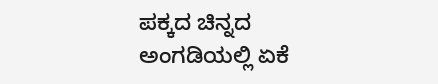ಪಕ್ಕದ ಚಿನ್ನದ ಅಂಗಡಿಯಲ್ಲಿ ಏಕೆ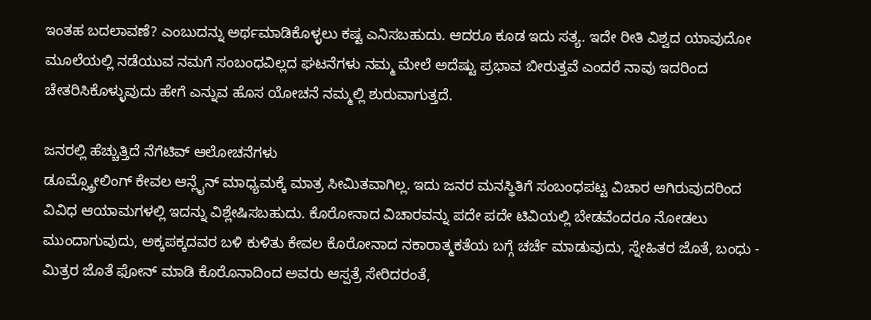ಇಂತಹ ಬದಲಾವಣೆ? ಎಂಬುದನ್ನು ಅರ್ಥಮಾಡಿಕೊಳ್ಳಲು ಕಷ್ಟ ಎನಿಸಬಹುದು. ಆದರೂ ಕೂಡ ಇದು ಸತ್ಯ. ಇದೇ ರೀತಿ ವಿಶ್ವದ ಯಾವುದೋ ಮೂಲೆಯಲ್ಲಿ ನಡೆಯುವ ನಮಗೆ ಸಂಬಂಧವಿಲ್ಲದ ಘಟನೆಗಳು ನಮ್ಮ ಮೇಲೆ ಅದೆಷ್ಟು ಪ್ರಭಾವ ಬೀರುತ್ತವೆ ಎಂದರೆ ನಾವು ಇದರಿಂದ ಚೇತರಿಸಿಕೊಳ್ಳುವುದು ಹೇಗೆ ಎನ್ನುವ ಹೊಸ ಯೋಚನೆ ನಮ್ಮಲ್ಲಿ ಶುರುವಾಗುತ್ತದೆ.

ಜನರಲ್ಲಿ ಹೆಚ್ಚುತ್ತಿದೆ ನೆಗೆಟಿವ್ ಆಲೋಚನೆಗಳು
ಡೂಮ್ಸ್ಕ್ರೋಲಿಂಗ್ ಕೇವಲ ಆನ್ಲೈನ್ ಮಾಧ್ಯಮಕ್ಕೆ ಮಾತ್ರ ಸೀಮಿತವಾಗಿಲ್ಲ. ಇದು ಜನರ ಮನಸ್ಥಿತಿಗೆ ಸಂಬಂಧಪಟ್ಟ ವಿಚಾರ ಆಗಿರುವುದರಿಂದ ವಿವಿಧ ಆಯಾಮಗಳಲ್ಲಿ ಇದನ್ನು ವಿಶ್ಲೇಷಿಸಬಹುದು. ಕೊರೋನಾದ ವಿಚಾರವನ್ನು ಪದೇ ಪದೇ ಟಿವಿಯಲ್ಲಿ ಬೇಡವೆಂದರೂ ನೋಡಲು ಮುಂದಾಗುವುದು, ಅಕ್ಕಪಕ್ಕದವರ ಬಳಿ ಕುಳಿತು ಕೇವಲ ಕೊರೋನಾದ ನಕಾರಾತ್ಮಕತೆಯ ಬಗ್ಗೆ ಚರ್ಚೆ ಮಾಡುವುದು, ಸ್ನೇಹಿತರ ಜೊತೆ, ಬಂಧು - ಮಿತ್ರರ ಜೊತೆ ಫೋನ್ ಮಾಡಿ ಕೊರೊನಾದಿಂದ ಅವರು ಆಸ್ಪತ್ರೆ ಸೇರಿದರಂತೆ,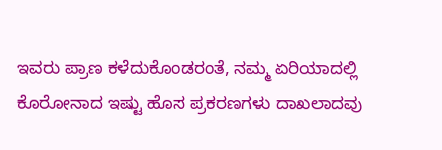ಇವರು ಪ್ರಾಣ ಕಳೆದುಕೊಂಡರಂತೆ, ನಮ್ಮ ಏರಿಯಾದಲ್ಲಿ ಕೊರೋನಾದ ಇಷ್ಟು ಹೊಸ ಪ್ರಕರಣಗಳು ದಾಖಲಾದವು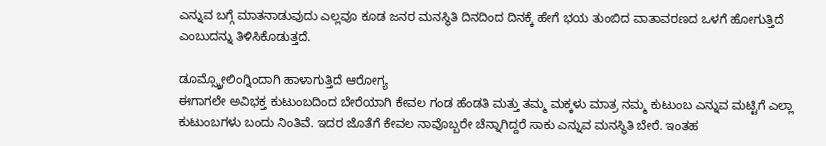ಎನ್ನುವ ಬಗ್ಗೆ ಮಾತನಾಡುವುದು ಎಲ್ಲವೂ ಕೂಡ ಜನರ ಮನಸ್ಥಿತಿ ದಿನದಿಂದ ದಿನಕ್ಕೆ ಹೇಗೆ ಭಯ ತುಂಬಿದ ವಾತಾವರಣದ ಒಳಗೆ ಹೋಗುತ್ತಿದೆ ಎಂಬುದನ್ನು ತಿಳಿಸಿಕೊಡುತ್ತದೆ.

ಡೂಮ್ಸ್ಕ್ರೋಲಿಂಗ್ನಿಂದಾಗಿ ಹಾಳಾಗುತ್ತಿದೆ ಆರೋಗ್ಯ
ಈಗಾಗಲೇ ಅವಿಭಕ್ತ ಕುಟುಂಬದಿಂದ ಬೇರೆಯಾಗಿ ಕೇವಲ ಗಂಡ ಹೆಂಡತಿ ಮತ್ತು ತಮ್ಮ ಮಕ್ಕಳು ಮಾತ್ರ ನಮ್ಮ ಕುಟುಂಬ ಎನ್ನುವ ಮಟ್ಟಿಗೆ ಎಲ್ಲಾ ಕುಟುಂಬಗಳು ಬಂದು ನಿಂತಿವೆ. ಇದರ ಜೊತೆಗೆ ಕೇವಲ ನಾವೊಬ್ಬರೇ ಚೆನ್ನಾಗಿದ್ದರೆ ಸಾಕು ಎನ್ನುವ ಮನಸ್ಥಿತಿ ಬೇರೆ. ಇಂತಹ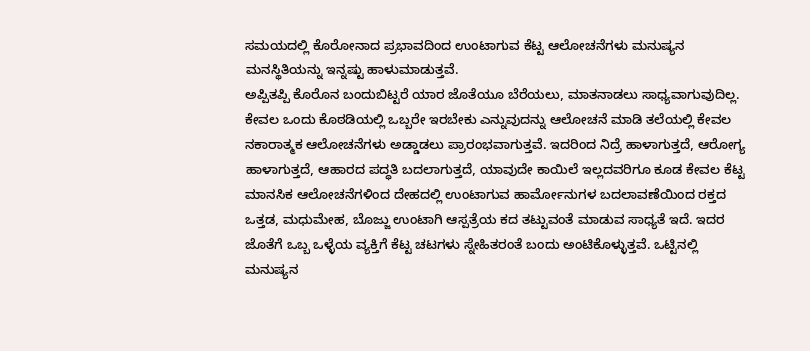ಸಮಯದಲ್ಲಿ ಕೊರೋನಾದ ಪ್ರಭಾವದಿಂದ ಉಂಟಾಗುವ ಕೆಟ್ಟ ಆಲೋಚನೆಗಳು ಮನುಷ್ಯನ ಮನಸ್ಥಿತಿಯನ್ನು ಇನ್ನಷ್ಟು ಹಾಳುಮಾಡುತ್ತವೆ.
ಅಪ್ಪಿತಪ್ಪಿ ಕೊರೊನ ಬಂದುಬಿಟ್ಟರೆ ಯಾರ ಜೊತೆಯೂ ಬೆರೆಯಲು, ಮಾತನಾಡಲು ಸಾಧ್ಯವಾಗುವುದಿಲ್ಲ. ಕೇವಲ ಒಂದು ಕೊಠಡಿಯಲ್ಲಿ ಒಬ್ಬರೇ ಇರಬೇಕು ಎನ್ನುವುದನ್ನು ಆಲೋಚನೆ ಮಾಡಿ ತಲೆಯಲ್ಲಿ ಕೇವಲ ನಕಾರಾತ್ಮಕ ಆಲೋಚನೆಗಳು ಅಡ್ಡಾಡಲು ಪ್ರಾರಂಭವಾಗುತ್ತವೆ. ಇದರಿಂದ ನಿದ್ರೆ ಹಾಳಾಗುತ್ತದೆ, ಆರೋಗ್ಯ ಹಾಳಾಗುತ್ತದೆ, ಆಹಾರದ ಪದ್ಧತಿ ಬದಲಾಗುತ್ತದೆ, ಯಾವುದೇ ಕಾಯಿಲೆ ಇಲ್ಲದವರಿಗೂ ಕೂಡ ಕೇವಲ ಕೆಟ್ಟ ಮಾನಸಿಕ ಆಲೋಚನೆಗಳಿಂದ ದೇಹದಲ್ಲಿ ಉಂಟಾಗುವ ಹಾರ್ಮೋನುಗಳ ಬದಲಾವಣೆಯಿಂದ ರಕ್ತದ ಒತ್ತಡ, ಮಧುಮೇಹ, ಬೊಜ್ಜು ಉಂಟಾಗಿ ಆಸ್ಪತ್ರೆಯ ಕದ ತಟ್ಟುವಂತೆ ಮಾಡುವ ಸಾಧ್ಯತೆ ಇದೆ. ಇದರ ಜೊತೆಗೆ ಒಬ್ಬ ಒಳ್ಳೆಯ ವ್ಯಕ್ತಿಗೆ ಕೆಟ್ಟ ಚಟಗಳು ಸ್ನೇಹಿತರಂತೆ ಬಂದು ಅಂಟಿಕೊಳ್ಳುತ್ತವೆ. ಒಟ್ಟಿನಲ್ಲಿ ಮನುಷ್ಯನ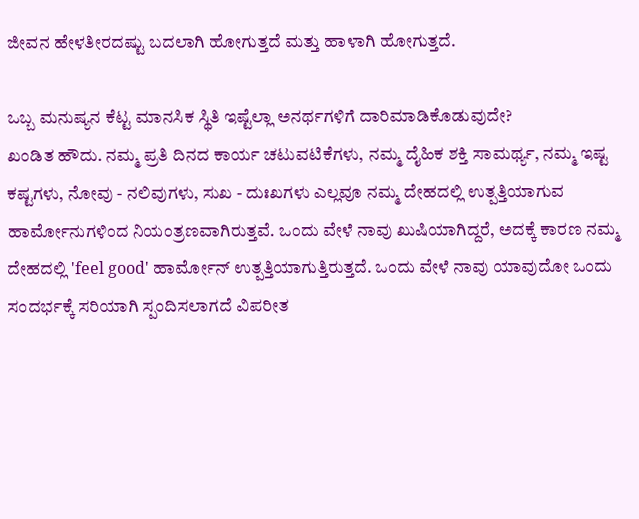ಜೀವನ ಹೇಳತೀರದಷ್ಟು ಬದಲಾಗಿ ಹೋಗುತ್ತದೆ ಮತ್ತು ಹಾಳಾಗಿ ಹೋಗುತ್ತದೆ.

ಒಬ್ಬ ಮನುಷ್ಯನ ಕೆಟ್ಟ ಮಾನಸಿಕ ಸ್ಥಿತಿ ಇಷ್ಟೆಲ್ಲಾ ಅನರ್ಥಗಳಿಗೆ ದಾರಿಮಾಡಿಕೊಡುವುದೇ?
ಖಂಡಿತ ಹೌದು. ನಮ್ಮ ಪ್ರತಿ ದಿನದ ಕಾರ್ಯ ಚಟುವಟಿಕೆಗಳು, ನಮ್ಮ ದೈಹಿಕ ಶಕ್ತಿ ಸಾಮರ್ಥ್ಯ, ನಮ್ಮ ಇಷ್ಟ ಕಷ್ಟಗಳು, ನೋವು - ನಲಿವುಗಳು, ಸುಖ - ದುಃಖಗಳು ಎಲ್ಲವೂ ನಮ್ಮ ದೇಹದಲ್ಲಿ ಉತ್ಪತ್ತಿಯಾಗುವ ಹಾರ್ಮೋನುಗಳಿಂದ ನಿಯಂತ್ರಣವಾಗಿರುತ್ತವೆ. ಒಂದು ವೇಳೆ ನಾವು ಖುಷಿಯಾಗಿದ್ದರೆ, ಅದಕ್ಕೆ ಕಾರಣ ನಮ್ಮ ದೇಹದಲ್ಲಿ 'feel good' ಹಾರ್ಮೋನ್ ಉತ್ಪತ್ತಿಯಾಗುತ್ತಿರುತ್ತದೆ. ಒಂದು ವೇಳೆ ನಾವು ಯಾವುದೋ ಒಂದು ಸಂದರ್ಭಕ್ಕೆ ಸರಿಯಾಗಿ ಸ್ಪಂದಿಸಲಾಗದೆ ವಿಪರೀತ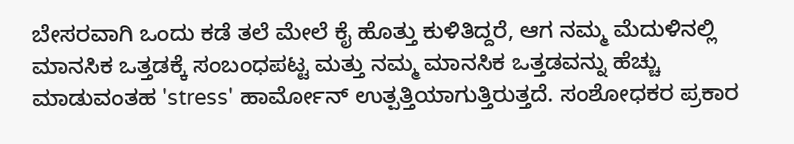ಬೇಸರವಾಗಿ ಒಂದು ಕಡೆ ತಲೆ ಮೇಲೆ ಕೈ ಹೊತ್ತು ಕುಳಿತಿದ್ದರೆ, ಆಗ ನಮ್ಮ ಮೆದುಳಿನಲ್ಲಿ ಮಾನಸಿಕ ಒತ್ತಡಕ್ಕೆ ಸಂಬಂಧಪಟ್ಟ ಮತ್ತು ನಮ್ಮ ಮಾನಸಿಕ ಒತ್ತಡವನ್ನು ಹೆಚ್ಚು ಮಾಡುವಂತಹ 'stress' ಹಾರ್ಮೋನ್ ಉತ್ಪತ್ತಿಯಾಗುತ್ತಿರುತ್ತದೆ. ಸಂಶೋಧಕರ ಪ್ರಕಾರ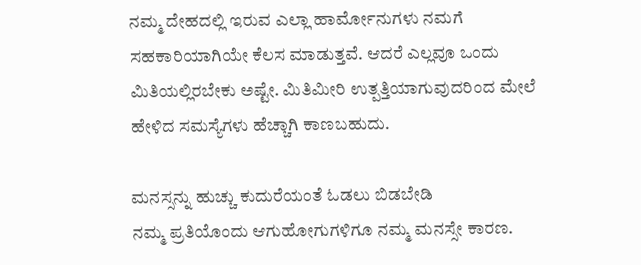ನಮ್ಮ ದೇಹದಲ್ಲಿ ಇರುವ ಎಲ್ಲಾ ಹಾರ್ಮೋನುಗಳು ನಮಗೆ ಸಹಕಾರಿಯಾಗಿಯೇ ಕೆಲಸ ಮಾಡುತ್ತವೆ. ಆದರೆ ಎಲ್ಲವೂ ಒಂದು ಮಿತಿಯಲ್ಲಿರಬೇಕು ಅಷ್ಟೇ. ಮಿತಿಮೀರಿ ಉತ್ಪತ್ತಿಯಾಗುವುದರಿಂದ ಮೇಲೆ ಹೇಳಿದ ಸಮಸ್ಯೆಗಳು ಹೆಚ್ಚಾಗಿ ಕಾಣಬಹುದು.

ಮನಸ್ಸನ್ನು ಹುಚ್ಚು ಕುದುರೆಯಂತೆ ಓಡಲು ಬಿಡಬೇಡಿ
ನಮ್ಮ ಪ್ರತಿಯೊಂದು ಆಗುಹೋಗುಗಳಿಗೂ ನಮ್ಮ ಮನಸ್ಸೇ ಕಾರಣ.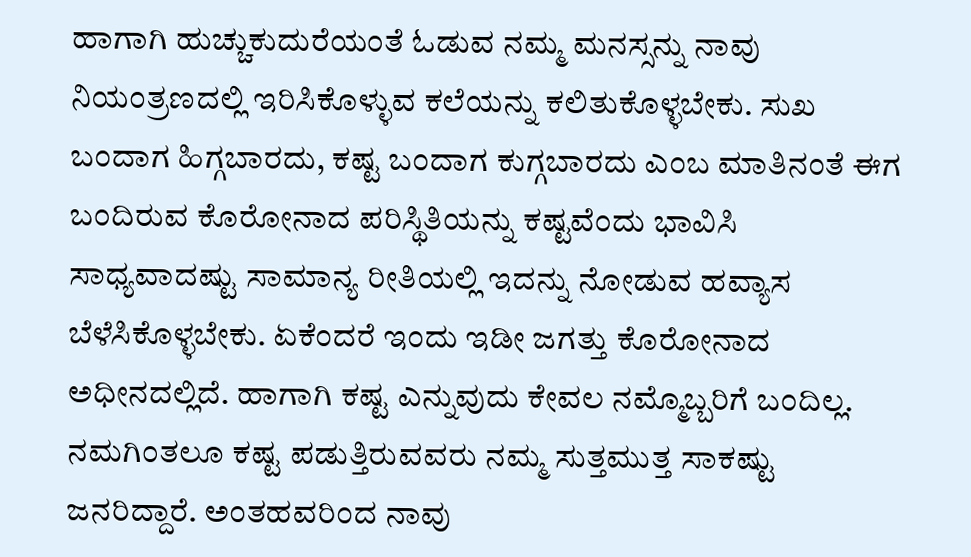ಹಾಗಾಗಿ ಹುಚ್ಚುಕುದುರೆಯಂತೆ ಓಡುವ ನಮ್ಮ ಮನಸ್ಸನ್ನು ನಾವು ನಿಯಂತ್ರಣದಲ್ಲಿ ಇರಿಸಿಕೊಳ್ಳುವ ಕಲೆಯನ್ನು ಕಲಿತುಕೊಳ್ಳಬೇಕು. ಸುಖ ಬಂದಾಗ ಹಿಗ್ಗಬಾರದು, ಕಷ್ಟ ಬಂದಾಗ ಕುಗ್ಗಬಾರದು ಎಂಬ ಮಾತಿನಂತೆ ಈಗ ಬಂದಿರುವ ಕೊರೋನಾದ ಪರಿಸ್ಥಿತಿಯನ್ನು ಕಷ್ಟವೆಂದು ಭಾವಿಸಿ ಸಾಧ್ಯವಾದಷ್ಟು ಸಾಮಾನ್ಯ ರೀತಿಯಲ್ಲಿ ಇದನ್ನು ನೋಡುವ ಹವ್ಯಾಸ ಬೆಳೆಸಿಕೊಳ್ಳಬೇಕು. ಏಕೆಂದರೆ ಇಂದು ಇಡೀ ಜಗತ್ತು ಕೊರೋನಾದ ಅಧೀನದಲ್ಲಿದೆ. ಹಾಗಾಗಿ ಕಷ್ಟ ಎನ್ನುವುದು ಕೇವಲ ನಮ್ಮೊಬ್ಬರಿಗೆ ಬಂದಿಲ್ಲ. ನಮಗಿಂತಲೂ ಕಷ್ಟ ಪಡುತ್ತಿರುವವರು ನಮ್ಮ ಸುತ್ತಮುತ್ತ ಸಾಕಷ್ಟು ಜನರಿದ್ದಾರೆ. ಅಂತಹವರಿಂದ ನಾವು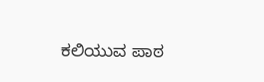ಕಲಿಯುವ ಪಾಠ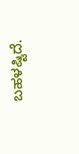ಬಹಳಷ್ಟಿದೆ.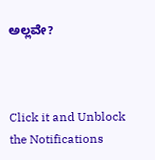ಅಲ್ಲವೇ?



Click it and Unblock the Notifications